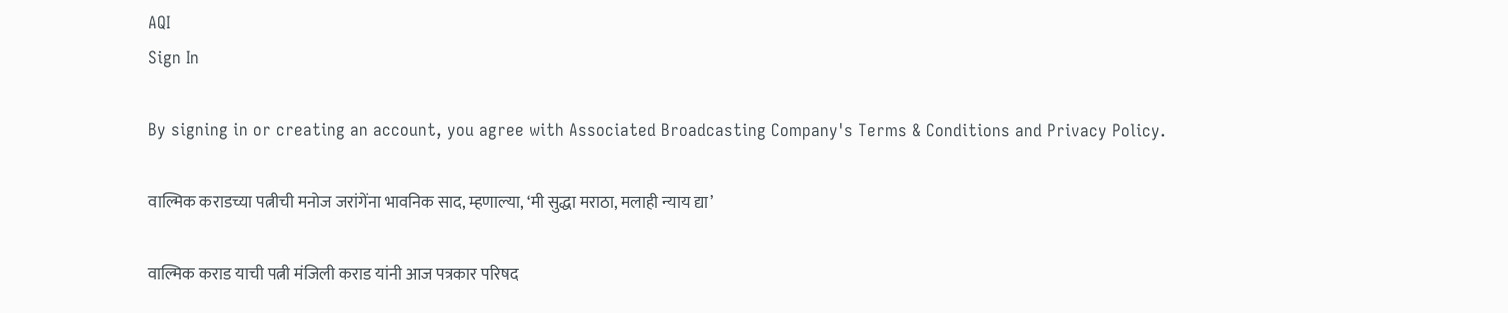AQI
Sign In

By signing in or creating an account, you agree with Associated Broadcasting Company's Terms & Conditions and Privacy Policy.

वाल्मिक कराडच्या पत्नीची मनोज जरांगेंना भावनिक साद, म्हणाल्या, ‘मी सुद्धा मराठा, मलाही न्याय द्या’

वाल्मिक कराड याची पत्नी मंजिली कराड यांनी आज पत्रकार परिषद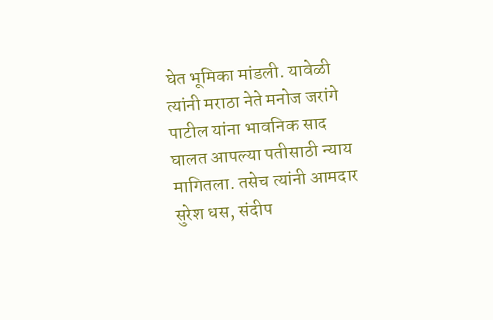घेत भूमिका मांडली. यावेळी त्यांनी मराठा नेते मनोज जरांगे पाटील यांना भावनिक साद घालत आपल्या पतीसाठी न्याय मागितला. तसेच त्यांनी आमदार सुरेश धस, संदीप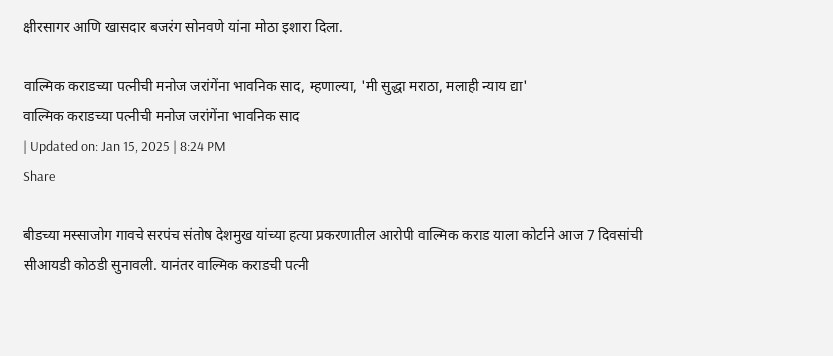क्षीरसागर आणि खासदार बजरंग सोनवणे यांना मोठा इशारा दिला.

वाल्मिक कराडच्या पत्नीची मनोज जरांगेंना भावनिक साद, म्हणाल्या, 'मी सुद्धा मराठा, मलाही न्याय द्या'
वाल्मिक कराडच्या पत्नीची मनोज जरांगेंना भावनिक साद
| Updated on: Jan 15, 2025 | 8:24 PM
Share

बीडच्या मस्साजोग गावचे सरपंच संतोष देशमुख यांच्या हत्या प्रकरणातील आरोपी वाल्मिक कराड याला कोर्टाने आज 7 दिवसांची सीआयडी कोठडी सुनावली. यानंतर वाल्मिक कराडची पत्नी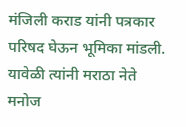मंजिली कराड यांनी पत्रकार परिषद घेऊन भूमिका मांडली. यावेळी त्यांनी मराठा नेते मनोज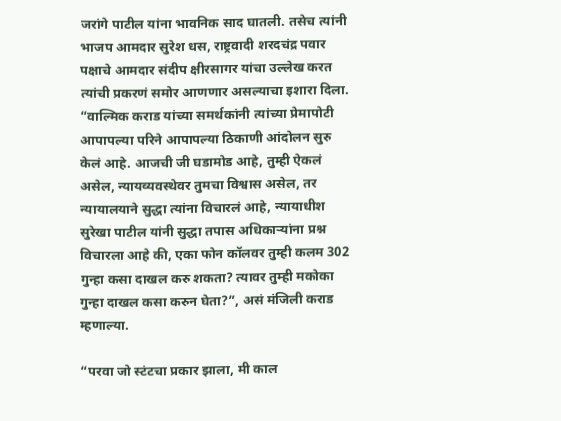जरांगे पाटील यांना भावनिक साद घातली. तसेच त्यांनी भाजप आमदार सुरेश धस, राष्ट्रवादी शरदचंद्र पवार पक्षाचे आमदार संदीप क्षीरसागर यांचा उल्लेख करत त्यांची प्रकरणं समोर आणणार असल्याचा इशारा दिला. “वाल्मिक कराड यांच्या समर्थकांनी त्यांच्या प्रेमापोटी आपापल्या परिने आपापल्या ठिकाणी आंदोलन सुरु केलं आहे. आजची जी घडामोड आहे, तुम्ही ऐकलं असेल, न्यायव्यवस्थेवर तुमचा विश्वास असेल, तर न्यायालयाने सुद्धा त्यांना विचारलं आहे, न्यायाधीश सुरेखा पाटील यांनी सुद्धा तपास अधिकाऱ्यांना प्रश्न विचारला आहे की, एका फोन कॉलवर तुम्ही कलम 302 गुन्हा कसा दाखल करु शकता? त्यावर तुम्ही मकोका गुन्हा दाखल कसा करुन घेता?”, असं मंजिली कराड म्हणाल्या.

“परवा जो स्टंटचा प्रकार झाला, मी काल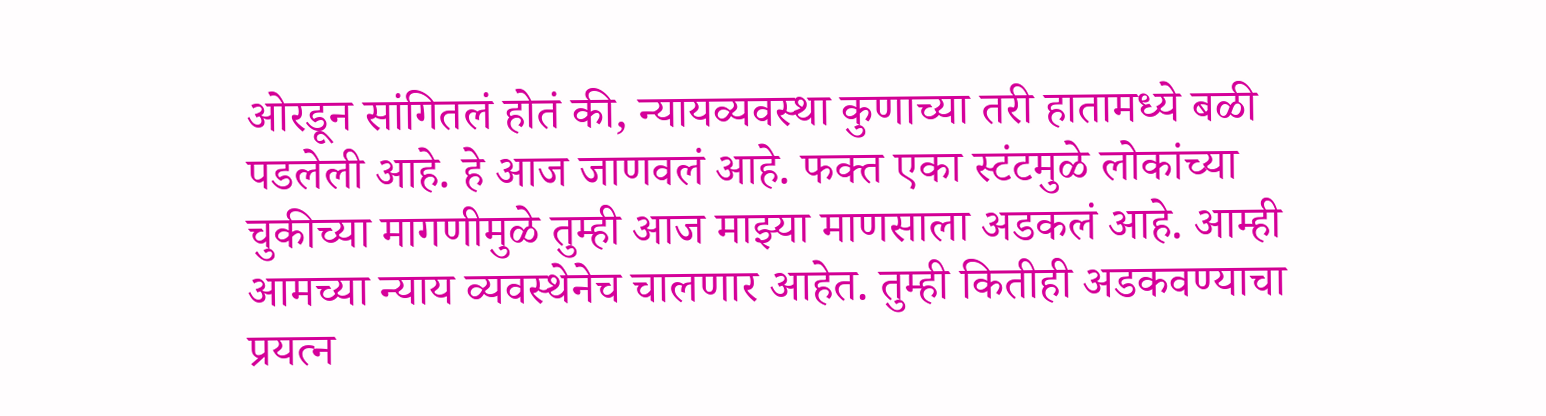ओरडून सांगितलं होतं की, न्यायव्यवस्था कुणाच्या तरी हातामध्ये बळी पडलेली आहे. हे आज जाणवलं आहे. फक्त एका स्टंटमुळे लोकांच्या चुकीच्या मागणीमुळे तुम्ही आज माझ्या माणसाला अडकलं आहे. आम्ही आमच्या न्याय व्यवस्थेनेच चालणार आहेत. तुम्ही कितीही अडकवण्याचा प्रयत्न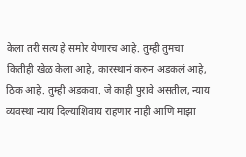केला तरी सत्य हे समोर येणारच आहे. तुम्ही तुमचा कितीही खेळ केला आहे, कारस्थानं करुन अडकलं आहे, ठिक आहे. तुम्ही अडकवा. जे काही पुरावे असतील, न्याय व्यवस्था न्याय दिल्याशिवाय राहणार नाही आणि माझा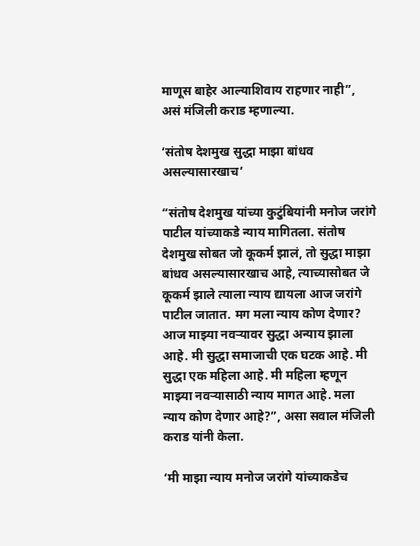माणूस बाहेर आल्याशिवाय राहणार नाही”, असं मंजिली कराड म्हणाल्या.

‘संतोष देशमुख सुद्धा माझा बांधव असल्यासारखाच’

“संतोष देशमुख यांच्या कुटुंबियांनी मनोज जरांगे पाटील यांच्याकडे न्याय मागितला. संतोष देशमुख सोबत जो कूकर्म झालं, तो सुद्धा माझा बांधव असल्यासारखाच आहे, त्याच्यासोबत जे कूकर्म झाले त्याला न्याय द्यायला आज जरांगे पाटील जातात. मग मला न्याय कोण देणार? आज माझ्या नवऱ्यावर सुद्धा अन्याय झाला आहे. मी सुद्धा समाजाची एक घटक आहे. मी सुद्धा एक महिला आहे. मी महिला म्हणून माझ्या नवऱ्यासाठी न्याय मागत आहे. मला न्याय कोण देणार आहे?”, असा सवाल मंजिली कराड यांनी केला.

‘मी माझा न्याय मनोज जरांगे यांच्याकडेच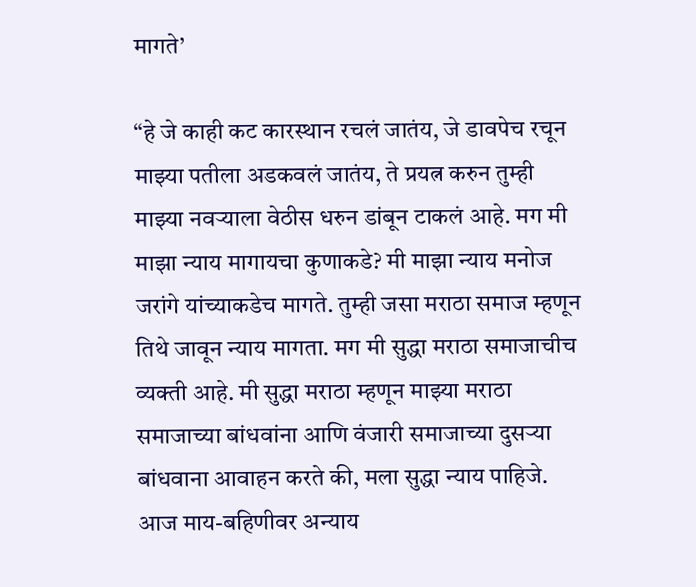मागते’

“हे जे काही कट कारस्थान रचलं जातंय, जे डावपेच रचून माझ्या पतीला अडकवलं जातंय, ते प्रयत्न करुन तुम्ही माझ्या नवऱ्याला वेठीस धरुन डांबून टाकलं आहे. मग मी माझा न्याय मागायचा कुणाकडे? मी माझा न्याय मनोज जरांगे यांच्याकडेच मागते. तुम्ही जसा मराठा समाज म्हणून तिथे जावून न्याय मागता. मग मी सुद्धा मराठा समाजाचीच व्यक्ती आहे. मी सुद्धा मराठा म्हणून माझ्या मराठा समाजाच्या बांधवांना आणि वंजारी समाजाच्या दुसऱ्या बांधवाना आवाहन करते की, मला सुद्धा न्याय पाहिजे. आज माय-बहिणीवर अन्याय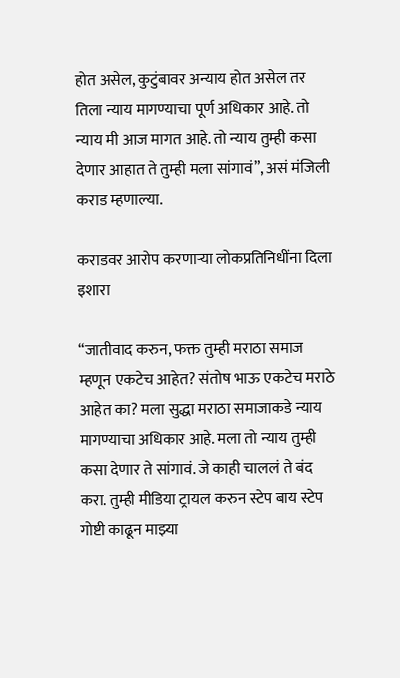होत असेल, कुटुंबावर अन्याय होत असेल तर तिला न्याय मागण्याचा पूर्ण अधिकार आहे. तो न्याय मी आज मागत आहे. तो न्याय तुम्ही कसा देणार आहात ते तुम्ही मला सांगावं”, असं मंजिली कराड म्हणाल्या.

कराडवर आरोप करणाऱ्या लोकप्रतिनिधींना दिला इशारा

“जातीवाद करुन, फक्त तुम्ही मराठा समाज म्हणून एकटेच आहेत? संतोष भाऊ एकटेच मराठे आहेत का? मला सुद्धा मराठा समाजाकडे न्याय मागण्याचा अधिकार आहे. मला तो न्याय तुम्ही कसा देणार ते सांगावं. जे काही चाललं ते बंद करा. तुम्ही मीडिया ट्रायल करुन स्टेप बाय स्टेप गोष्टी काढून माझ्या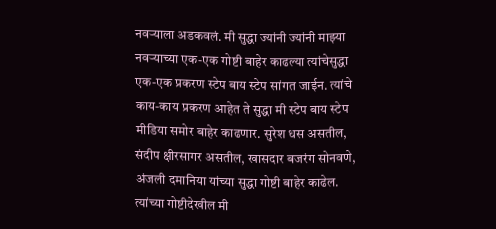नवऱ्याला अडकवलं. मी सुद्धा ज्यांनी ज्यांनी माझ्या नवऱ्याच्या एक-एक गोष्टी बाहेर काढल्या त्यांचेसुद्धा एक-एक प्रकरण स्टेप बाय स्टेप सांगत जाईन. त्यांचे काय-काय प्रकरण आहेत ते सुद्धा मी स्टेप बाय स्टेप मीडिया समोर बाहेर काढणार. सुरेश धस असतील, संदीप क्षीरसागर असतील, खासदार बजरंग सोनवणे, अंजली दमानिया यांच्या सुद्धा गोष्टी बाहेर काढेल. त्यांच्या गोष्टीदेखील मी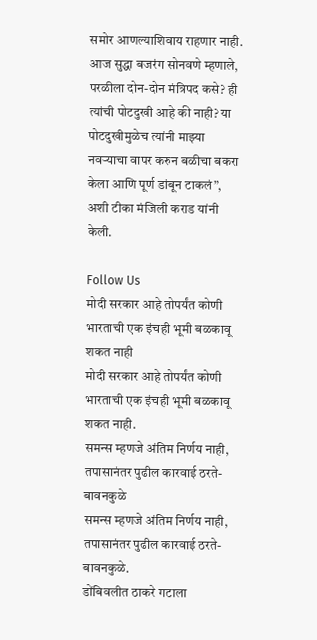समोर आणल्याशिवाय राहणार नाही. आज सुद्धा बजरंग सोनवणे म्हणाले, परळीला दोन-दोन मंत्रिपद कसे? ही त्यांची पोटदुखी आहे की नाही? या पोटदुखीमुळेच त्यांनी माझ्या नवऱ्याचा वापर करुन बळीचा बकरा केला आणि पूर्ण डांबून टाकलं”, अशी टीका मंजिली कराड यांनी केली.

Follow Us
मोदी सरकार आहे तोपर्यंत कोणी भारताची एक इंचही भूमी बळकावू शकत नाही
मोदी सरकार आहे तोपर्यंत कोणी भारताची एक इंचही भूमी बळकावू शकत नाही.
समन्स म्हणजे अंतिम निर्णय नाही, तपासानंतर पुढील कारवाई ठरते- बावनकुळे
समन्स म्हणजे अंतिम निर्णय नाही, तपासानंतर पुढील कारवाई ठरते- बावनकुळे.
डोंबिवलीत ठाकरे गटाला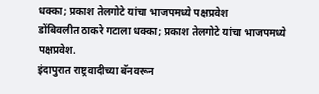धक्का; प्रकाश तेलगोटे यांचा भाजपमध्ये पक्षप्रवेश
डोंबिवलीत ठाकरे गटाला धक्का; प्रकाश तेलगोटे यांचा भाजपमध्ये पक्षप्रवेश.
इंदापुरात राष्ट्रवादीच्या बॅनवरून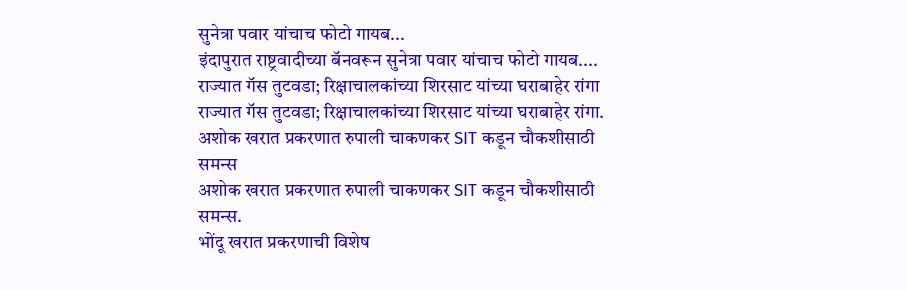सुनेत्रा पवार यांचाच फोटो गायब...
इंदापुरात राष्ट्रवादीच्या बॅनवरून सुनेत्रा पवार यांचाच फोटो गायब....
राज्यात गॅस तुटवडा; रिक्षाचालकांच्या शिरसाट यांच्या घराबाहेर रांगा
राज्यात गॅस तुटवडा; रिक्षाचालकांच्या शिरसाट यांच्या घराबाहेर रांगा.
अशोक खरात प्रकरणात रुपाली चाकणकर SIT कडून चौकशीसाठी समन्स
अशोक खरात प्रकरणात रुपाली चाकणकर SIT कडून चौकशीसाठी समन्स.
भोंदू खरात प्रकरणाची विशेष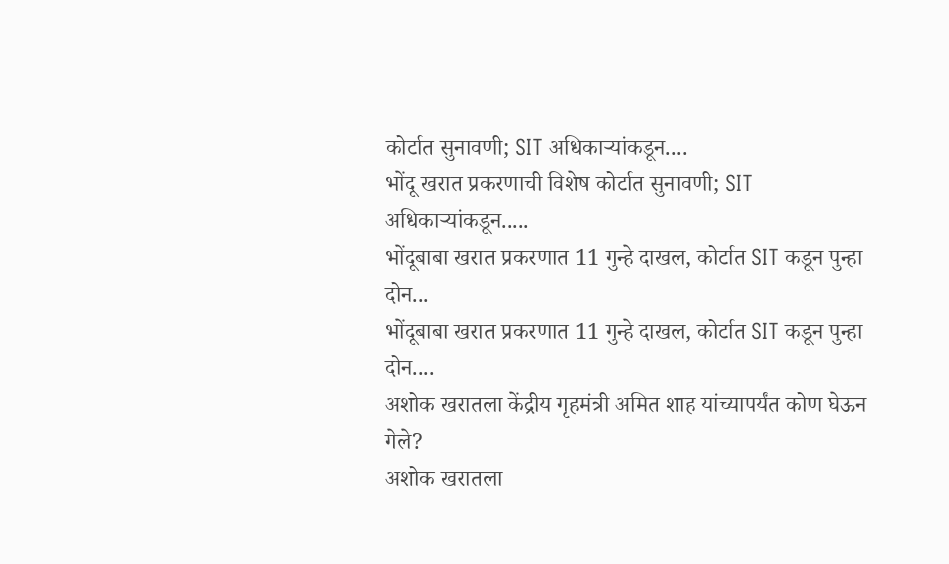कोर्टात सुनावणी; SIT अधिकाऱ्यांकडून....
भोंदू खरात प्रकरणाची विशेष कोर्टात सुनावणी; SIT अधिकाऱ्यांकडून.....
भोंदूबाबा खरात प्रकरणात 11 गुन्हे दाखल, कोर्टात SIT कडून पुन्हा दोन...
भोंदूबाबा खरात प्रकरणात 11 गुन्हे दाखल, कोर्टात SIT कडून पुन्हा दोन....
अशोक खरातला केंद्रीय गृहमंत्री अमित शाह यांच्यापर्यंत कोण घेऊन गेले?
अशोक खरातला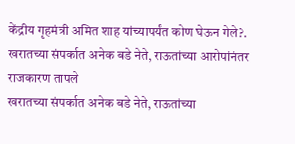केंद्रीय गृहमंत्री अमित शाह यांच्यापर्यंत कोण घेऊन गेले?.
खरातच्या संपर्कात अनेक बडे नेते, राऊतांच्या आरोपांनंतर राजकारण तापले
खरातच्या संपर्कात अनेक बडे नेते, राऊतांच्या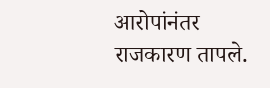आरोपांनंतर राजकारण तापले.